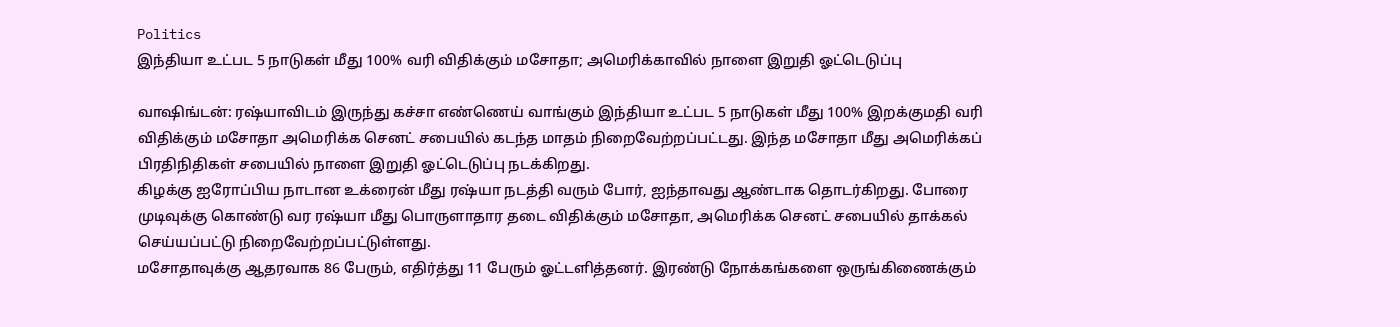Politics
இந்தியா உட்பட 5 நாடுகள் மீது 100% வரி விதிக்கும் மசோதா; அமெரிக்காவில் நாளை இறுதி ஓட்டெடுப்பு

வாஷிங்டன்: ரஷ்யாவிடம் இருந்து கச்சா எண்ணெய் வாங்கும் இந்தியா உட்பட 5 நாடுகள் மீது 100% இறக்குமதி வரி விதிக்கும் மசோதா அமெரிக்க செனட் சபையில் கடந்த மாதம் நிறைவேற்றப்பட்டது. இந்த மசோதா மீது அமெரிக்கப் பிரதிநிதிகள் சபையில் நாளை இறுதி ஓட்டெடுப்பு நடக்கிறது.
கிழக்கு ஐரோப்பிய நாடான உக்ரைன் மீது ரஷ்யா நடத்தி வரும் போர், ஐந்தாவது ஆண்டாக தொடர்கிறது. போரை முடிவுக்கு கொண்டு வர ரஷ்யா மீது பொருளாதார தடை விதிக்கும் மசோதா, அமெரிக்க செனட் சபையில் தாக்கல் செய்யப்பட்டு நிறைவேற்றப்பட்டுள்ளது.
மசோதாவுக்கு ஆதரவாக 86 பேரும், எதிர்த்து 11 பேரும் ஓட்டளித்தனர். இரண்டு நோக்கங்களை ஒருங்கிணைக்கும்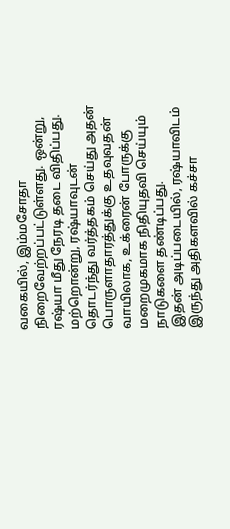வகையில், இம்மசோதா நிறைவேற்றப்பட்டுள்ளது. ஒன்று, ரஷ்யா மீது நேரடி தடை விதிப்பது. மற்றொன்று, ரஷ்யாவுடன் தொடர்ந்து வர்த்தகம் செய்து அதன் பொருளாதாரத்துக்கு உதவுவதன் வாயிலாக, உக்ரைன் போருக்கு மறைமுகமாக நிதியுதவி செய்யும் நாடுகளை தண்டிப்பது.
இதன் அடிப்படையில், ரஷ்யாவிடம் இருந்து அதிகளவில் கச்சா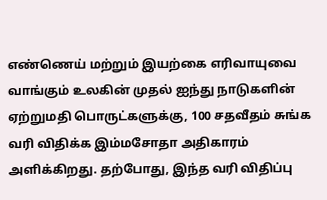எண்ணெய் மற்றும் இயற்கை எரிவாயுவை வாங்கும் உலகின் முதல் ஐந்து நாடுகளின் ஏற்றுமதி பொருட்களுக்கு, 100 சதவீதம் சுங்க வரி விதிக்க இம்மசோதா அதிகாரம் அளிக்கிறது. தற்போது, இந்த வரி விதிப்பு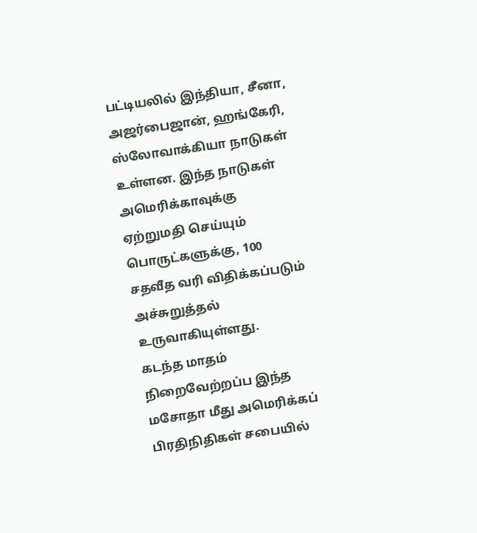பட்டியலில் இந்தியா, சீனா, அஜர்பைஜான், ஹங்கேரி, ஸ்லோவாக்கியா நாடுகள் உள்ளன. இந்த நாடுகள் அமெரிக்காவுக்கு ஏற்றுமதி செய்யும் பொருட்களுக்கு, 100 சதவீத வரி விதிக்கப்படும் அச்சுறுத்தல் உருவாகியுள்ளது.
கடந்த மாதம் நிறைவேற்றப்ப இந்த மசோதா மீது அமெரிக்கப் பிரதிநிதிகள் சபையில்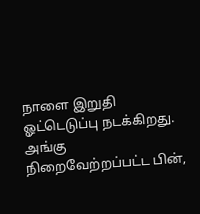நாளை இறுதி ஓட்டெடுப்பு நடக்கிறது. அங்கு நிறைவேற்றப்பட்ட பின்,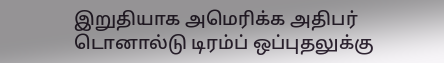இறுதியாக அமெரிக்க அதிபர் டொனால்டு டிரம்ப் ஒப்புதலுக்கு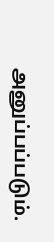அனுப்பப்படும்.